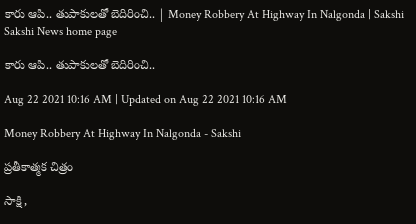కారు ఆపి.. తుపాకులతో బెదిరించి.. | Money Robbery At Highway In Nalgonda | Sakshi
Sakshi News home page

కారు ఆపి.. తుపాకులతో బెదిరించి..

Aug 22 2021 10:16 AM | Updated on Aug 22 2021 10:16 AM

Money Robbery At Highway In Nalgonda - Sakshi

ప్రతీకాత్మక చిత్రం

సాక్షి,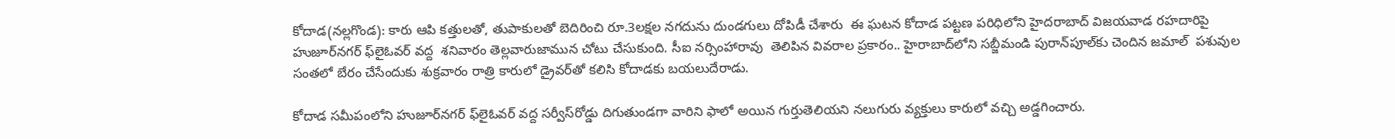కోదాడ(నల్లగొండ): కారు ఆపి కత్తులతో, తుపాకులతో బెదిరించి రూ.3లక్షల నగదును దుండగులు దోపిడీ చేశారు  ఈ ఘటన కోదాడ పట్టణ పరిధిలోని హైదరాబాద్‌ విజయవాడ రహదారిపై  హుజూర్‌నగర్‌ ఫ్‌లైఓవర్‌ వద్ద  శనివారం తెల్లవారుజామున చోటు చేసుకుంది. సీఐ నర్సింహారావు  తెలిపిన వివరాల ప్రకారం.. హైరాబాద్‌లోని సబ్జీమండి పురాన్‌పూల్‌కు చెందిన జమాల్‌  పశువుల సంతలో బేరం చేసేందుకు శుక్రవారం రాత్రి కారులో డ్రైవర్‌తో కలిసి కోదాడకు బయలుదేరాడు.

కోదాడ సమీపంలోని హుజూర్‌నగర్‌ ఫ్‌లైఓవర్‌ వద్ద సర్వీస్‌రోడ్డు దిగుతుండగా వారిని ఫాలో అయిన గుర్తుతెలియని నలుగురు వ్యక్తులు కారులో వచ్చి అడ్డగించారు.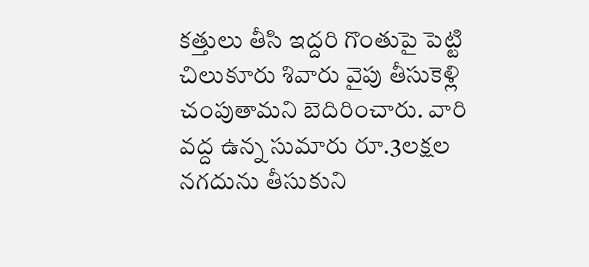కత్తులు తీసి ఇద్దరి గొంతుపై పెట్టి చిలుకూరు శివారు వైపు తీసుకెళ్లి చంపుతామని బెదిరించారు. వారి వద్ద ఉన్న సుమారు రూ.3లక్షల నగదును తీసుకుని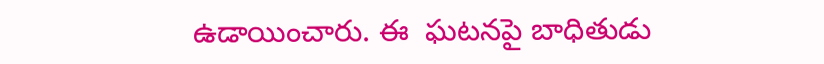ఉడాయించారు. ఈ  ఘటనపై బాధితుడు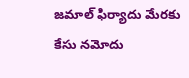జమాల్‌ ఫిర్యాదు మేరకు కేసు నమోదు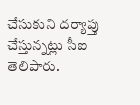చేసుకుని దర్యాప్తు చేస్తున్నట్లు సీఐ తెలిపారు.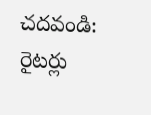చదవండి: రైటర్లు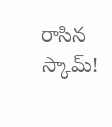రాసిన స్కామ్‌!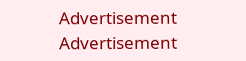Advertisement
Advertisement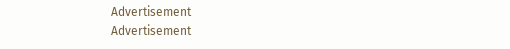Advertisement
Advertisement